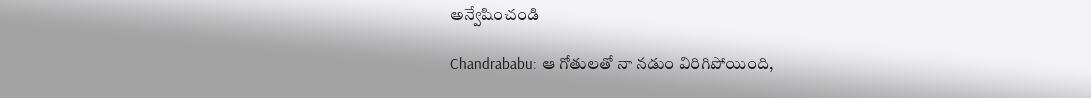అన్వేషించండి

Chandrababu: ఆ గోతులతో నా నడుం విరిగిపోయింది,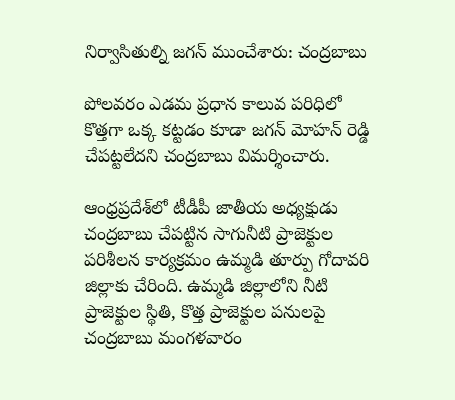నిర్వాసితుల్ని జగన్ ముంచేశారు: చంద్రబాబు

పోలవరం ఎడమ ప్రధాన కాలువ పరిధిలో కొత్తగా ఒక్క కట్టడం కూడా జగన్‌ మోహన్ రెడ్డి చేపట్టలేదని చంద్రబాబు విమర్శించారు.

ఆంధ్రప్రదేశ్‌లో టీడీపీ జాతీయ అధ్యక్షుడు చంద్రబాబు చేపట్టిన సాగునీటి ప్రాజెక్టుల పరిశీలన కార్యక్రమం ఉమ్మడి తూర్పు గోదావరి జిల్లాకు చేరింది. ఉమ్మడి జిల్లాలోని నీటి ప్రాజెక్టుల స్థితి, కొత్త ప్రాజెక్టుల పనులపై చంద్రబాబు మంగళవారం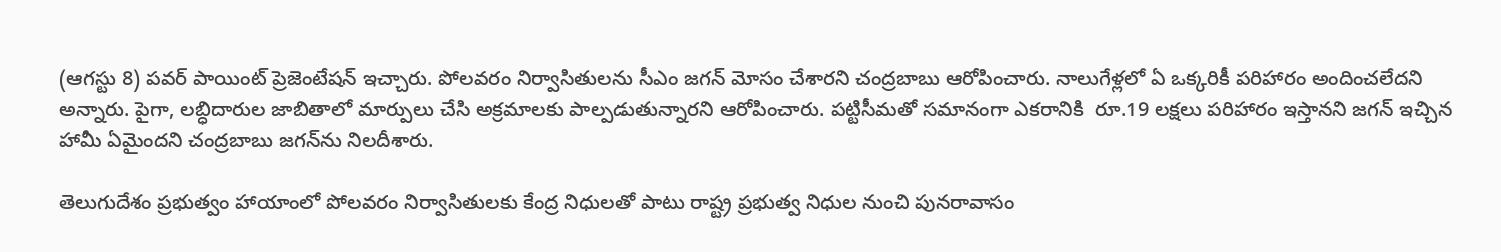(ఆగస్టు 8) పవర్ పాయింట్ ప్రెజెంటేషన్ ఇచ్చారు. పోలవరం నిర్వాసితులను సీఎం జగన్ మోసం చేశారని చంద్రబాబు ఆరోపించారు. నాలుగేళ్లలో ఏ ఒక్కరికీ పరిహారం అందించలేదని అన్నారు. పైగా, లబ్ధిదారుల జాబితాలో మార్పులు చేసి అక్రమాలకు పాల్పడుతున్నారని ఆరోపించారు. పట్టిసీమతో సమానంగా ఎకరానికి  రూ.19 లక్షలు పరిహారం ఇస్తానని జగన్ ఇచ్చిన హామీ ఏమైందని చంద్రబాబు జగన్‌ను నిలదీశారు.

తెలుగుదేశం ప్రభుత్వం హాయాంలో పోలవరం నిర్వాసితులకు కేంద్ర నిధులతో పాటు రాష్ట్ర ప్రభుత్వ నిధుల నుంచి పునరావాసం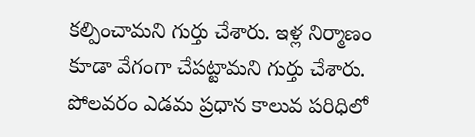కల్పించామని గుర్తు చేశారు. ఇళ్ల నిర్మాణం కూడా వేగంగా చేపట్టామని గుర్తు చేశారు. పోలవరం ఎడమ ప్రధాన కాలువ పరిధిలో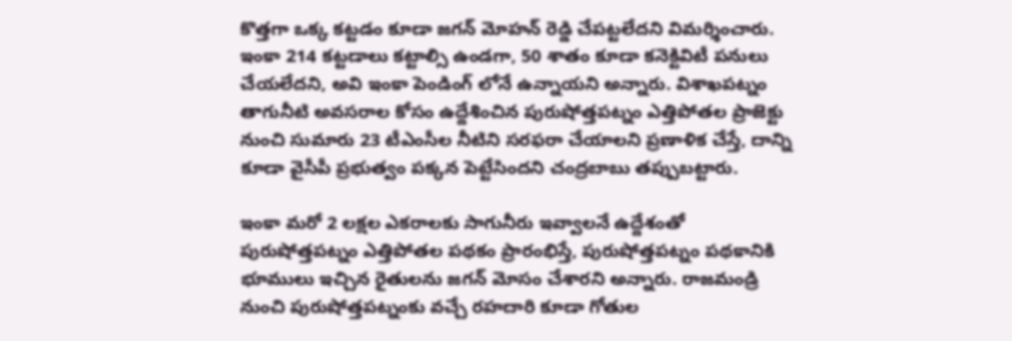కొత్తగా ఒక్క కట్టడం కూడా జగన్‌ మోహన్ రెడ్డి చేపట్టలేదని విమర్శించారు. ఇంకా 214 కట్టడాలు కట్టాల్సి ఉండగా, 50 శాతం కూడా కనెక్టివిటీ పనులు చేయలేదని, అవి ఇంకా పెండింగ్ లోనే ఉన్నాయని అన్నారు. విశాఖపట్నం తాగునీటి అవసరాల కోసం ఉద్దేశించిన పురుషోత్తపట్నం ఎత్తిపోతల ప్రాజెక్టు నుంచి సుమారు 23 టీఎంసీల నీటిని సరఫరా చేయాలని ప్రణాళిక చేస్తే, దాన్ని కూడా వైసీపీ ప్రభుత్వం పక్కన పెట్టేసిందని చంద్రబాబు తప్పుబట్టారు.

ఇంకా మరో 2 లక్షల ఎకరాలకు సాగునీరు ఇవ్వాలనే ఉద్దేశంతో పురుషోత్తపట్నం ఎత్తిపోతల పథకం ప్రారంభిస్తే, పురుషోత్తపట్నం పథకానికి భూములు ఇచ్చిన రైతులను జగన్ మోసం చేశారని అన్నారు. రాజమండ్రి నుంచి పురుషోత్తపట్నంకు వచ్చే రహదారి కూడా గోతుల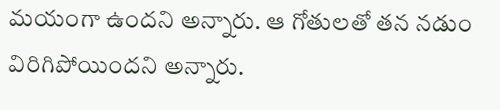మయంగా ఉందని అన్నారు. ఆ గోతులతో తన నడుం విరిగిపోయిందని అన్నారు.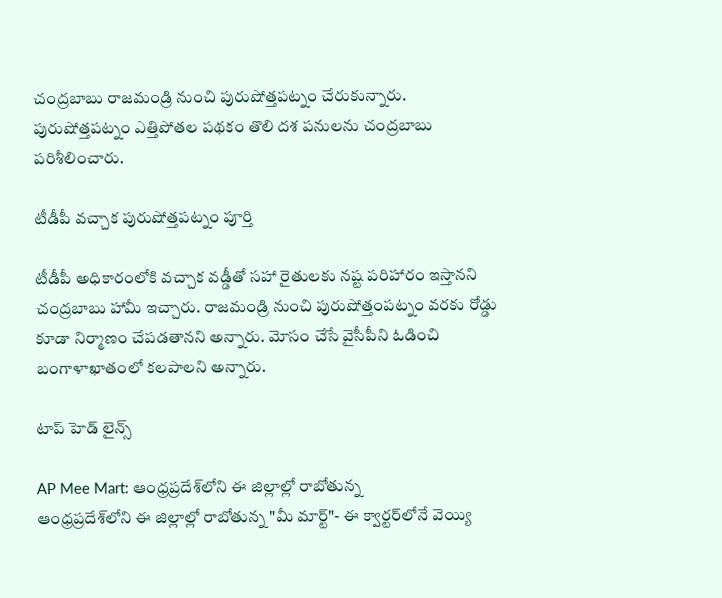చంద్రబాబు రాజమండ్రి నుంచి పురుషోత్తపట్నం చేరుకున్నారు. పురుషోత్తపట్నం ఎత్తిపోతల పథకం తొలి దశ పనులను చంద్రబాబు పరిశీలించారు.

టీడీపీ వచ్చాక పురుషోత్తపట్నం పూర్తి

టీడీపీ అధికారంలోకి వచ్చాక వడ్డీతో సహా రైతులకు నష్ట పరిహారం ఇస్తానని చంద్రబాబు హామీ ఇచ్చారు. రాజమండ్రి నుంచి పురుషోత్తంపట్నం వరకు రోడ్డు కూడా నిర్మాణం చేపడతానని అన్నారు. మోసం చేసే వైసీపీని ఓడించి బంగాళాఖాతంలో కలపాలని అన్నారు.

టాప్ హెడ్ లైన్స్

AP Mee Mart: ఆంధ్రప్రదేశ్‌లోని ఈ జిల్లాల్లో రాబోతున్న
ఆంధ్రప్రదేశ్‌లోని ఈ జిల్లాల్లో రాబోతున్న "మీ మార్ట్"- ఈ క్వార్టర్‌లోనే వెయ్యి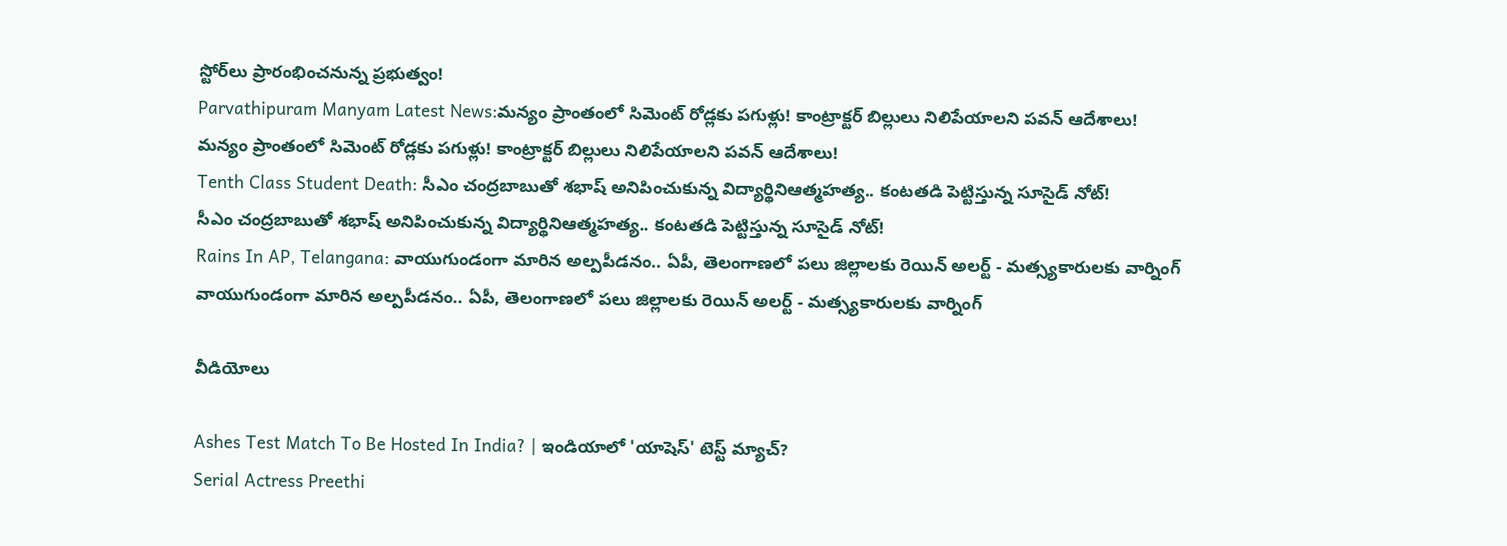స్టోర్‌లు ప్రారంభించనున్న ప్రభుత్వం!
Parvathipuram Manyam Latest News:మన్యం ప్రాంతంలో సిమెంట్‌ రోడ్లకు పగుళ్లు! కాంట్రాక్టర్ బిల్లులు నిలిపేయాలని పవన్ ఆదేశాలు!
మన్యం ప్రాంతంలో సిమెంట్‌ రోడ్లకు పగుళ్లు! కాంట్రాక్టర్ బిల్లులు నిలిపేయాలని పవన్ ఆదేశాలు!
Tenth Class Student Death: సీఎం చంద్రబాబుతో శభాష్ అనిపించుకున్న విద్యార్థినిఆత్మహత్య.. కంటతడి పెట్టిస్తున్న సూసైడ్ నోట్!
సీఎం చంద్రబాబుతో శభాష్ అనిపించుకున్న విద్యార్థినిఆత్మహత్య.. కంటతడి పెట్టిస్తున్న సూసైడ్ నోట్!
Rains In AP, Telangana: వాయుగుండంగా మారిన అల్పపీడనం.. ఏపీ, తెలంగాణలో పలు జిల్లాలకు రెయిన్ అలర్ట్ - మత్స్యకారులకు వార్నింగ్
వాయుగుండంగా మారిన అల్పపీడనం.. ఏపీ, తెలంగాణలో పలు జిల్లాలకు రెయిన్ అలర్ట్ - మత్స్యకారులకు వార్నింగ్

వీడియోలు

Ashes Test Match To Be Hosted In India? | ఇండియాలో 'యాషెస్' టెస్ట్ మ్యాచ్?
Serial Actress Preethi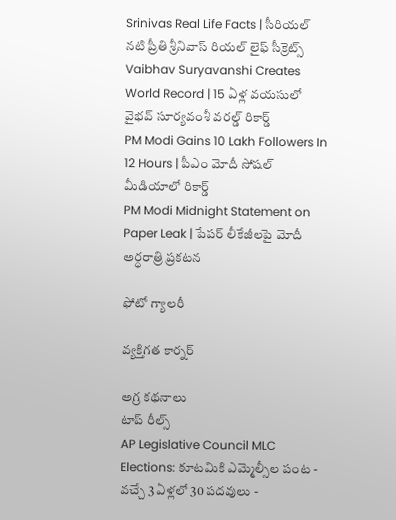Srinivas Real Life Facts | సీరియల్ నటి ప్రీతి శ్రీనివాస్ రియల్ లైఫ్ సీక్రెట్స్
Vaibhav Suryavanshi Creates World Record | 15 ఏళ్ల వయసులో వైభవ్ సూర్యవంశీ వరల్డ్ రికార్డ్
PM Modi Gains 10 Lakh Followers In 12 Hours | పీఎం మోదీ సోషల్ మీడియాలో రికార్డ్
PM Modi Midnight Statement on Paper Leak | పేపర్ లీకేజీలపై మోదీ అర్ధరాత్రి ప్రకటన

ఫోటో గ్యాలరీ

వ్యక్తిగత కార్నర్

అగ్ర కథనాలు
టాప్ రీల్స్
AP Legislative Council MLC Elections: కూటమికి ఎమ్మెల్సీల పంట - వచ్చే 3 ఏళ్లలో 30 పదవులు -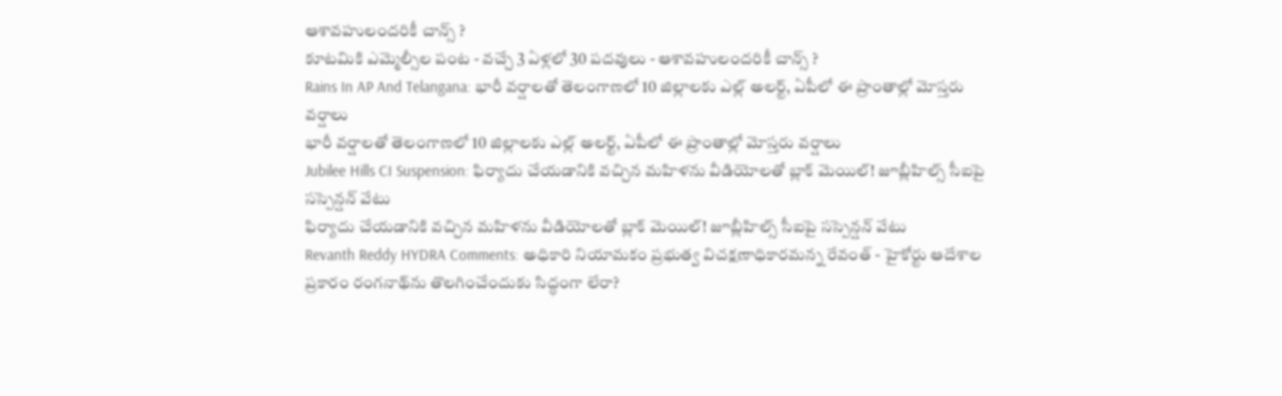ఆశావహులందరికీ చాన్స్ ?
కూటమికి ఎమ్మెల్సీల పంట - వచ్చే 3 ఏళ్లలో 30 పదవులు - ఆశావహులందరికీ చాన్స్ ?
Rains In AP And Telangana: భారీ వర్షాలతో తెలంగాణలో 10 జిల్లాలకు ఎల్ల్ అలర్ట్, ఏపీలో ఈ ప్రాంతాల్లో మోస్తరు వర్షాలు
భారీ వర్షాలతో తెలంగాణలో 10 జిల్లాలకు ఎల్ల్ అలర్ట్, ఏపీలో ఈ ప్రాంతాల్లో మోస్తరు వర్షాలు
Jubilee Hills CI Suspension: ఫిర్యాదు చేయడానికి వచ్చిన మహిళను వీడియోలతో బ్లాక్ మెయిల్! జూబ్లీహిల్స్ సీఐపై సస్పెన్షన్‌ వేటు
ఫిర్యాదు చేయడానికి వచ్చిన మహిళను వీడియోలతో బ్లాక్ మెయిల్! జూబ్లీహిల్స్ సీఐపై సస్పెన్షన్‌ వేటు
Revanth Reddy HYDRA Comments: అధికారి నియామకం ప్రభుత్వ విచక్షణాధికారమన్న రేవంత్ - హైకోర్టు ఆదేశాల ప్రకారం రంగనాథ్‌ను తొలగించేందుకు సిద్ధంగా లేరా?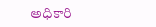అధికారి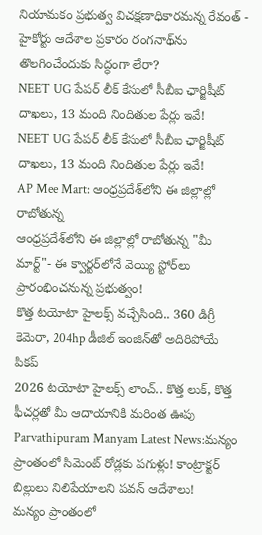నియామకం ప్రభుత్వ విచక్షణాధికారమన్న రేవంత్ - హైకోర్టు ఆదేశాల ప్రకారం రంగనాథ్‌ను తొలగించేందుకు సిద్ధంగా లేరా?
NEET UG పేపర్‌ లీక్‌ కేసులో సీబీఐ ఛార్జిషీట్ దాఖలు, 13 మంది నిందితుల పేర్లు ఇవే!
NEET UG పేపర్‌ లీక్‌ కేసులో సీబీఐ ఛార్జిషీట్ దాఖలు, 13 మంది నిందితుల పేర్లు ఇవే!
AP Mee Mart: ఆంధ్రప్రదేశ్‌లోని ఈ జిల్లాల్లో రాబోతున్న
ఆంధ్రప్రదేశ్‌లోని ఈ జిల్లాల్లో రాబోతున్న "మీ మార్ట్"- ఈ క్వార్టర్‌లోనే వెయ్యి స్టోర్‌లు ప్రారంభించనున్న ప్రభుత్వం!
కొత్త టయోటా హైలక్స్‌ వచ్చేసింది.. 360 డిగ్రీ కెమెరా, 204hp డీజిల్‌ ఇంజిన్‌తో అదిరిపోయే పికప్‌
2026 టయోటా హైలక్స్‌ లాంచ్‌.. కొత్త లుక్‌, కొత్త ఫీచర్లతో మీ ఆదాయానికి మరింత ఊపు
Parvathipuram Manyam Latest News:మన్యం ప్రాంతంలో సిమెంట్‌ రోడ్లకు పగుళ్లు! కాంట్రాక్టర్ బిల్లులు నిలిపేయాలని పవన్ ఆదేశాలు!
మన్యం ప్రాంతంలో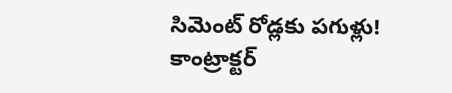సిమెంట్‌ రోడ్లకు పగుళ్లు! కాంట్రాక్టర్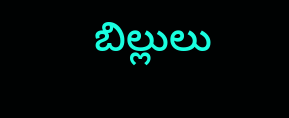బిల్లులు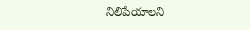నిలిపేయాలని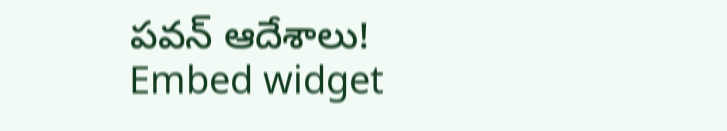పవన్ ఆదేశాలు!
Embed widget